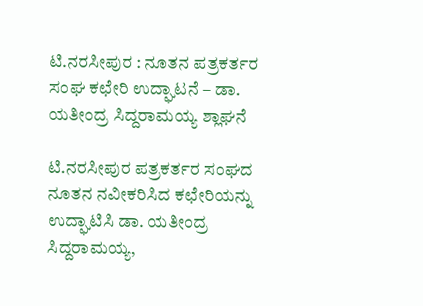ಟಿ.ನರಸೀಪುರ : ನೂತನ ಪತ್ರಕರ್ತರ ಸಂಘ ಕಛೇರಿ ಉದ್ಘಾಟನೆ – ಡಾ. ಯತೀಂದ್ರ ಸಿದ್ದರಾಮಯ್ಯ ಶ್ಲಾಘನೆ

ಟಿ.ನರಸೀಪುರ ಪತ್ರಕರ್ತರ ಸಂಘದ ನೂತನ ನವೀಕರಿಸಿದ ಕಛೇರಿಯನ್ನು ಉದ್ಘಾಟಿಸಿ ಡಾ. ಯತೀಂದ್ರ ಸಿದ್ದರಾಮಯ್ಯ,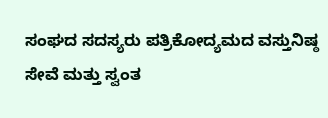ಸಂಘದ ಸದಸ್ಯರು ಪತ್ರಿಕೋದ್ಯಮದ ವಸ್ತುನಿಷ್ಠ ಸೇವೆ ಮತ್ತು ಸ್ವಂತ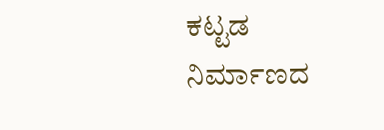ಕಟ್ಟಡ ನಿರ್ಮಾಣದ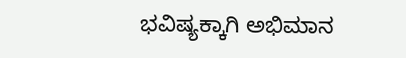ಭವಿಷ್ಯಕ್ಕಾಗಿ ಅಭಿಮಾನ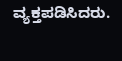ವ್ಯಕ್ತಪಡಿಸಿದರು.